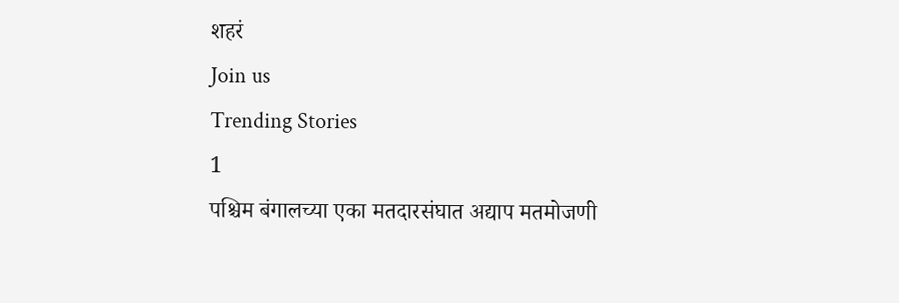शहरं
Join us
Trending Stories
1
पश्चिम बंगालच्या एका मतदारसंघात अद्याप मतमोजणी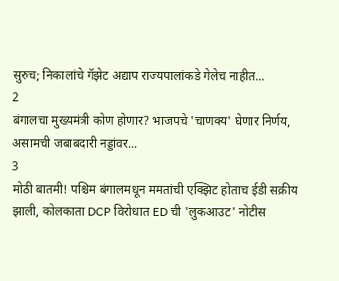सुरुच; निकालांचे गॅझेट अद्याप राज्यपालांकडे गेलेच नाहीत...
2
बंगालचा मुख्यमंत्री कोण होणार? भाजपचे 'चाणक्य' घेणार निर्णय, असामची जबाबदारी नड्डांवर...
3
मोठी बातमी! पश्चिम बंगालमधून ममतांची एक्झिट होताच ईडी सक्रीय झाली, कोलकाता DCP विरोधात ED ची 'लुकआउट' नोटीस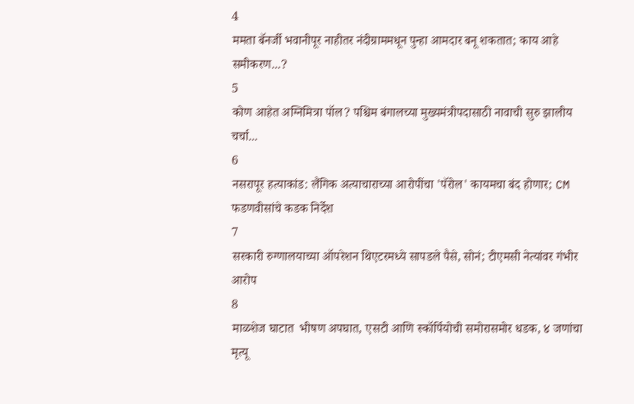4
ममता बॅनर्जी भवानीपूर नाहीतर नंदीग्राममधून पुन्हा आमदार बनू शकतात; काय आहे समीकरण...?
5
कोण आहेत अग्निमित्रा पॉल? पश्चिम बंगालच्या मुख्यमंत्रीपदासाठी नावाची सुरु झालीय चर्चा...
6
नसरापूर हत्याकांड: लैंगिक अत्याचाराच्या आरोपींचा 'पॅरोल' कायमचा बंद होणार; CM फडणवीसांचे कडक निर्देश
7
सरकारी रुग्णालयाच्या ऑपरेशन थिएटरमध्ये सापडले पैसे, सोनं; टीएमसी नेत्यांवर गंभीर आरोप
8
माळशेज घाटात  भीषण अपघात, एसटी आणि स्कॉर्पियोची समोरासमोर धडक, ४ जणांचा मृत्यू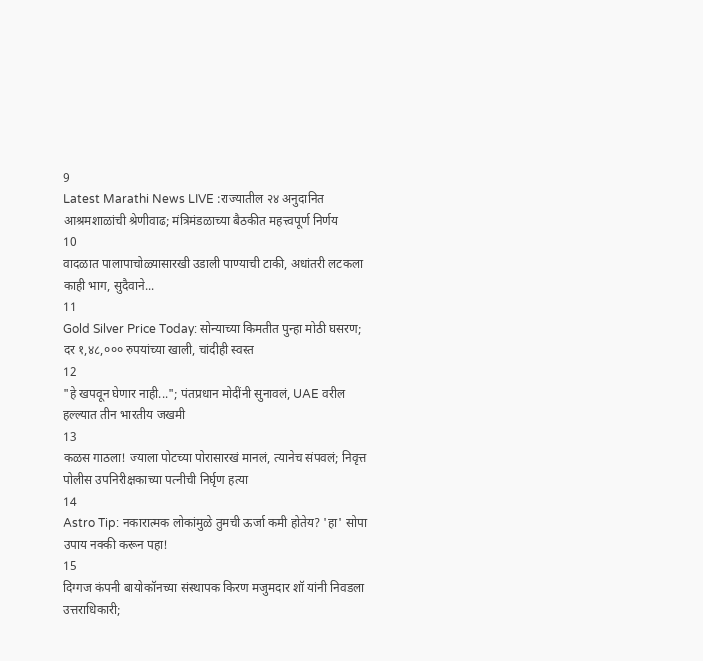9
Latest Marathi News LIVE :राज्यातील २४ अनुदानित आश्रमशाळांची श्रेणीवाढ; मंत्रिमंडळाच्या बैठकीत महत्त्वपूर्ण निर्णय
10
वादळात पालापाचोळ्यासारखी उडाली पाण्याची टाकी, अधांतरी लटकला काही भाग, सुदैवाने...
11
Gold Silver Price Today: सोन्याच्या किमतीत पुन्हा मोठी घसरण; दर १,४८,००० रुपयांच्या खाली, चांदीही स्वस्त
12
"हे खपवून घेणार नाही..."; पंतप्रधान मोदींनी सुनावलं, UAE वरील हल्ल्यात तीन भारतीय जखमी
13
कळस गाठला! ज्याला पोटच्या पोरासारखं मानलं, त्यानेच संपवलं; निवृत्त पोलीस उपनिरीक्षकाच्या पत्नीची निर्घृण हत्या
14
Astro Tip: नकारात्मक लोकांमुळे तुमची ऊर्जा कमी होतेय? 'हा' सोपा उपाय नक्की करून पहा!
15
दिग्गज कंपनी बायोकॉनच्या संस्थापक किरण मजुमदार शॉ यांनी निवडला उत्तराधिकारी;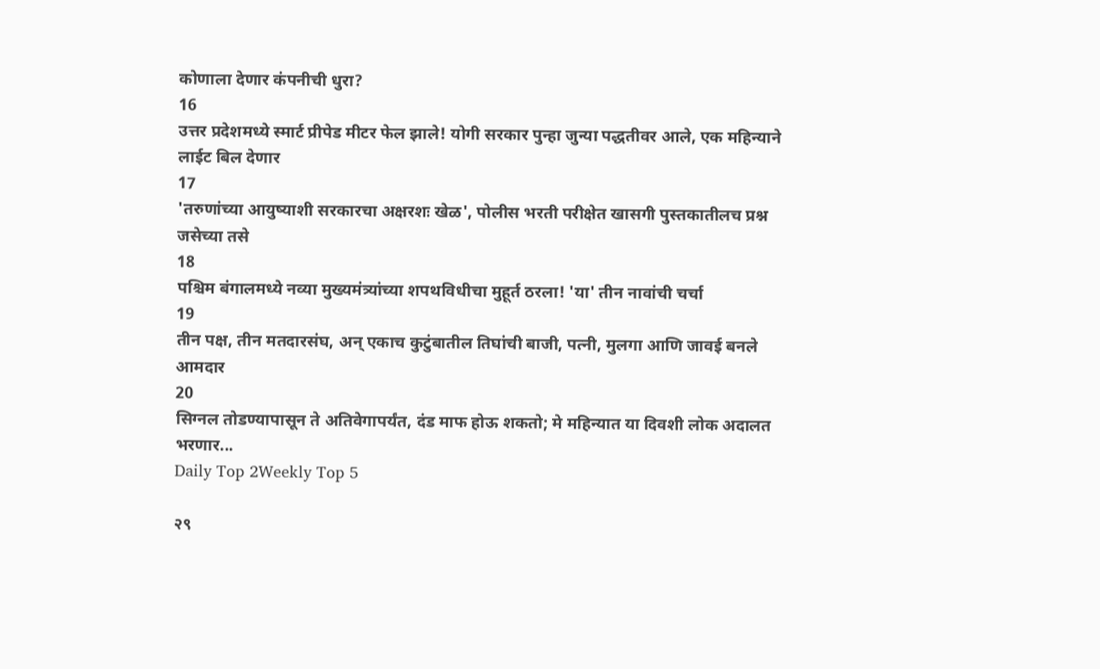कोणाला देणार कंपनीची धुरा?
16
उत्तर प्रदेशमध्ये स्मार्ट प्रीपेड मीटर फेल झाले! योगी सरकार पुन्हा जुन्या पद्धतीवर आले, एक महिन्याने लाईट बिल देणार
17
'तरुणांच्या आयुष्याशी सरकारचा अक्षरशः खेळ', पोलीस भरती परीक्षेत खासगी पुस्तकातीलच प्रश्न जसेच्या तसे
18
पश्चिम बंगालमध्ये नव्या मुख्यमंत्र्यांच्या शपथविधीचा मुहूर्त ठरला! 'या' तीन नावांची चर्चा
19
तीन पक्ष, तीन मतदारसंघ, अन् एकाच कुटुंबातील तिघांची बाजी, पत्नी, मुलगा आणि जावई बनले आमदार
20
सिग्नल तोडण्यापासून ते अतिवेगापर्यंत, दंड माफ होऊ शकतो; मे महिन्यात या दिवशी लोक अदालत भरणार...
Daily Top 2Weekly Top 5

२९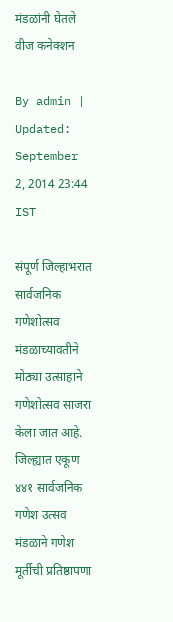मंडळांनी घेतले वीज कनेक्शन

By admin | Updated: September 2, 2014 23:44 IST

संपूर्ण जिल्हाभरात सार्वजनिक गणेशोत्सव मंडळाच्यावतीने मोठ्या उत्साहाने गणेशोत्सव साजरा केला जात आहे. जिल्ह्यात एकूण ४४१ सार्वजनिक गणेश उत्सव मंडळाने गणेश मूर्तीची प्रतिष्ठापणा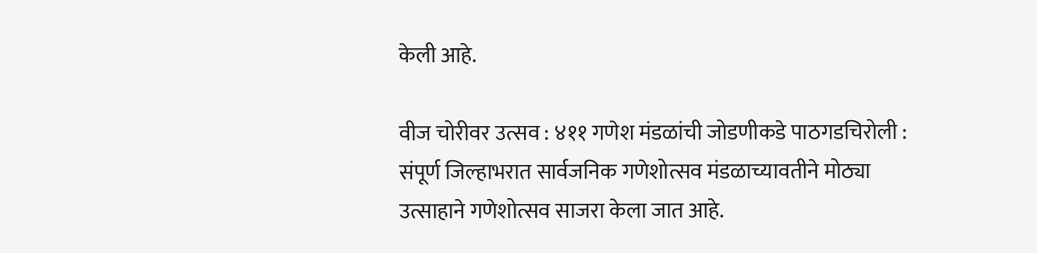केली आहे.

वीज चोरीवर उत्सव : ४११ गणेश मंडळांची जोडणीकडे पाठगडचिरोली : संपूर्ण जिल्हाभरात सार्वजनिक गणेशोत्सव मंडळाच्यावतीने मोठ्या उत्साहाने गणेशोत्सव साजरा केला जात आहे.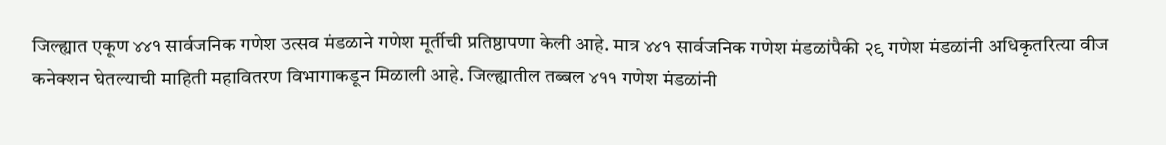जिल्ह्यात एकूण ४४१ सार्वजनिक गणेश उत्सव मंडळाने गणेश मूर्तीची प्रतिष्ठापणा केली आहे. मात्र ४४१ सार्वजनिक गणेश मंडळांपैकी २९ गणेश मंडळांनी अधिकृतरित्या वीज कनेक्शन घेतल्याची माहिती महावितरण विभागाकडून मिळाली आहे. जिल्ह्यातील तब्बल ४११ गणेश मंडळांनी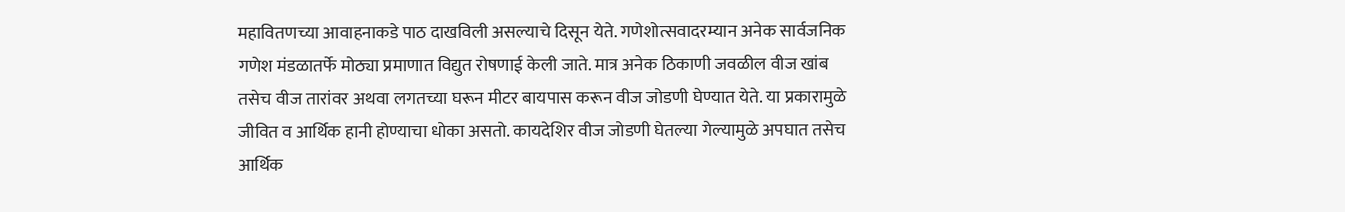महावितणच्या आवाहनाकडे पाठ दाखविली असल्याचे दिसून येते. गणेशोत्सवादरम्यान अनेक सार्वजनिक गणेश मंडळातर्फे मोठ्या प्रमाणात विद्युत रोषणाई केली जाते. मात्र अनेक ठिकाणी जवळील वीज खांब तसेच वीज तारांवर अथवा लगतच्या घरून मीटर बायपास करून वीज जोडणी घेण्यात येते. या प्रकारामुळे जीवित व आर्थिक हानी होण्याचा धोका असतो. कायदेशिर वीज जोडणी घेतल्या गेल्यामुळे अपघात तसेच आर्थिक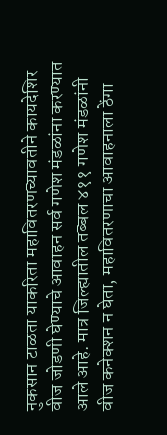नुकसान टाळता याकरिता महावितरणच्यावतीने कायदेशिर वीज जोडणी घेण्याचे आवाहन सर्व गणेश मंडळांना करण्यात आले आहे. मात्र जिल्ह्यातील तब्बल ४११ गणेश मंडळांनी वीज कनेक्शन न घेता, महावितरणाचा आवाहनाला ठेंगा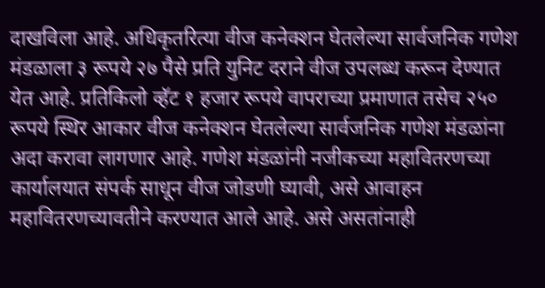दाखविला आहे. अधिकृतरित्या वीज कनेक्शन घेतलेल्या सार्वजनिक गणेश मंडळाला ३ रूपये २७ पैसे प्रति युनिट दराने वीज उपलब्ध करून देण्यात येत आहे. प्रतिकिलो व्हॅट १ हजार रूपये वापराच्या प्रमाणात तसेच २५० रूपये स्थिर आकार वीज कनेक्शन घेतलेल्या सार्वजनिक गणेश मंडळांना अदा करावा लागणार आहे. गणेश मंडळांनी नजीकच्या महावितरणच्या कार्यालयात संपर्क साधून वीज जोडणी घ्यावी, असे आवाहन महावितरणच्यावतीने करण्यात आले आहे. असे असतांनाही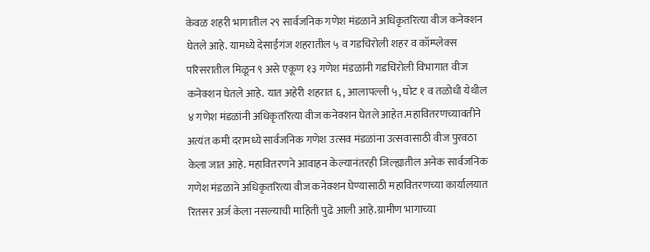केवळ शहरी भागातील २९ सार्वजनिक गणेश मंडळाने अधिकृतरित्या वीज कनेक्शन घेतले आहे. यामध्ये देसाईगंज शहरातील ५ व गडचिरोली शहर व कॉम्प्लेक्स परिसरातील मिळून ९ असे एकूण १३ गणेश मंडळांनी गडचिरोली विभागात वीज कनेक्शन घेतले आहे. यात अहेरी शहरात ६, आलापल्ली ५, घोट १ व तळोधी येथील ४ गणेश मंडळांनी अधिकृतरित्या वीज कनेक्शन घेतले आहेत.महावितरणच्यावतीने अत्यंत कमी दरामध्ये सार्वजनिक गणेश उत्सव मंडळांना उत्सवासाठी वीज पुरवठा केला जात आहे. महावितरणने आवाहन केल्यानंतरही जिल्ह्यातील अनेक सार्वजनिक गणेश मंडळाने अधिकृतरित्या वीज कनेक्शन घेण्यासाठी महावितरणच्या कार्यालयात रितसर अर्ज केला नसल्याची माहिती पुढे आली आहे.ग्रामीण भागाच्या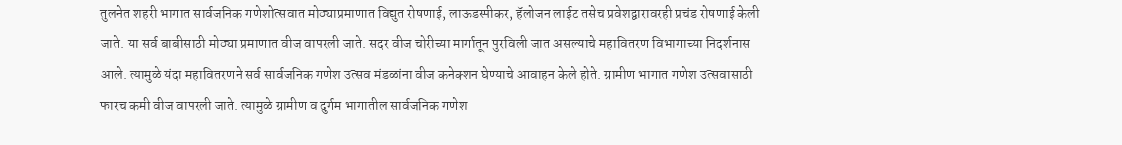तुलनेत शहरी भागात सार्वजनिक गणेशोत्सवात मोठ्याप्रमाणात विद्युत रोषणाई, लाऊडस्पीकर, हॅलोजन लाईट तसेच प्रवेशद्वारावरही प्रचंड रोषणाई केली जाते. या सर्व बाबीसाठी मोठ्या प्रमाणात वीज वापरली जाते. सदर वीज चोरीच्या मार्गातून पुरविली जात असल्याचे महावितरण विभागाच्या निदर्शनास आले. त्यामुळे यंदा महावितरणने सर्व सार्वजनिक गणेश उत्सव मंडळांना वीज कनेक्शन घेण्याचे आवाहन केले होते. ग्रामीण भागात गणेश उत्सवासाठी फारच कमी वीज वापरली जाते. त्यामुळे ग्रामीण व दुर्गम भागातील सार्वजनिक गणेश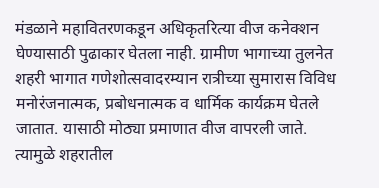मंडळाने महावितरणकडून अधिकृतरित्या वीज कनेक्शन घेण्यासाठी पुढाकार घेतला नाही. ग्रामीण भागाच्या तुलनेत शहरी भागात गणेशोत्सवादरम्यान रात्रीच्या सुमारास विविध मनोरंजनात्मक, प्रबोधनात्मक व धार्मिक कार्यक्रम घेतले जातात. यासाठी मोठ्या प्रमाणात वीज वापरली जाते. त्यामुळे शहरातील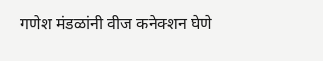गणेश मंडळांनी वीज कनेक्शन घेणे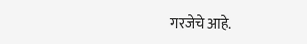गरजेचे आहे.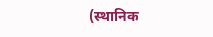(स्थानिक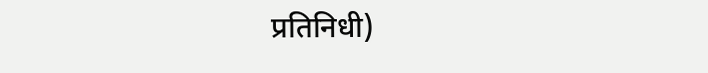प्रतिनिधी)